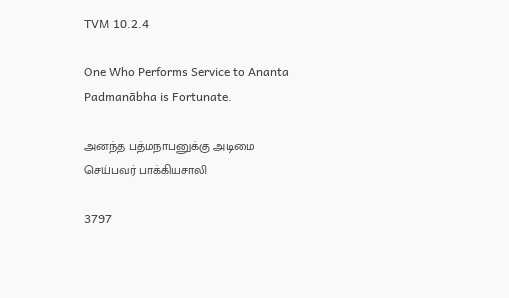TVM 10.2.4

One Who Performs Service to Ananta Padmanābha is Fortunate.

அனந்த பத்மநாபனுக்கு அடிமை செய்பவர் பாக்கியசாலி

3797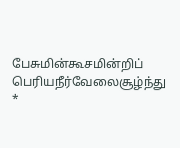பேசுமின்கூசமின்றிப் பெரியநீர்வேலைசூழ்ந்து *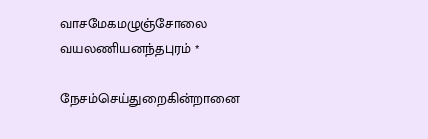வாசமேகமழுஞ்சோலை வயலணியனந்தபுரம் *

நேசம்செய்துறைகின்றானை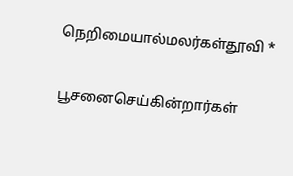நெறிமையால்மலர்கள்தூவி *

பூசனைசெய்கின்றார்கள்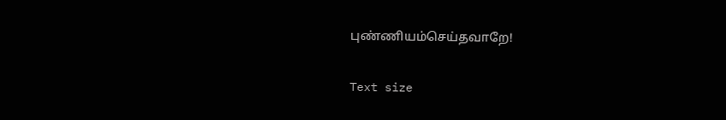புண்ணியம்செய்தவாறே!

Text size